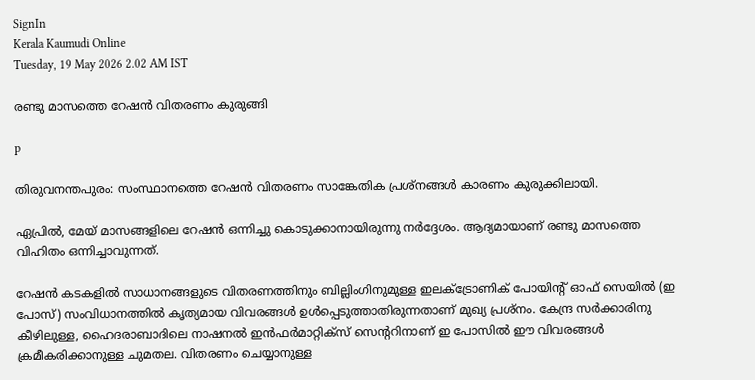SignIn
Kerala Kaumudi Online
Tuesday, 19 May 2026 2.02 AM IST

രണ്ടു മാസത്തെ റേഷൻ വിതരണം കുരുങ്ങി

p

തിരുവനന്തപുരം: സംസ്ഥാനത്തെ റേഷൻ വിതരണം സാങ്കേതിക പ്രശ്നങ്ങൾ കാരണം കുരുക്കിലായി.

ഏപ്രിൽ, മേയ് മാസങ്ങളിലെ റേഷൻ ഒന്നിച്ചു കൊടുക്കാനായിരുന്നു നർദ്ദേശം. ആദ്യമായാണ് രണ്ടു മാസത്തെ വിഹിതം ഒന്നിച്ചാവുന്നത്.

റേഷൻ കടകളിൽ സാധാനങ്ങളുടെ വിതരണത്തിനും ബില്ലിംഗിനുമുള്ള ഇലക്ട്രോണിക് പോയിന്റ് ഓഫ് സെയിൽ (ഇ പോസ്) സംവിധാനത്തിൽ കൃത്യമായ വിവരങ്ങൾ ഉൾപ്പെടുത്താതിരുന്നതാണ് മുഖ്യ പ്രശ്നം. കേന്ദ്ര സർക്കാരിനു കീഴിലുള്ള, ഹൈദരാബാദിലെ നാഷനൽ ഇൻഫർമാറ്റിക്സ് സെന്ററിനാണ് ഇ പോസിൽ ഈ വിവരങ്ങൾ ക്രമീകരിക്കാനുള്ള ചുമതല. വിതരണം ചെയ്യാനുള്ള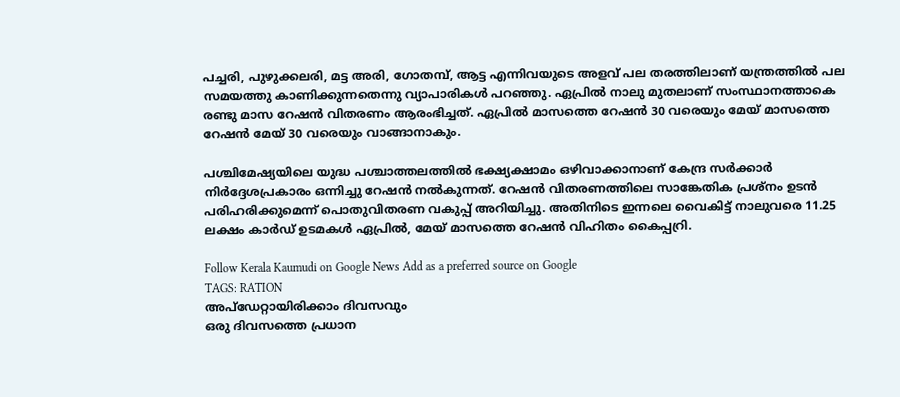പച്ചരി, പുഴുക്കലരി, മട്ട അരി, ഗോതമ്പ്, ആട്ട എന്നിവയുടെ അളവ് പല തരത്തിലാണ് യന്ത്രത്തിൽ പല സമയത്തു കാണിക്കുന്നതെന്നു വ്യാപാരികൾ പറഞ്ഞു. ഏപ്രിൽ നാലു മുതലാണ് സംസ്ഥാനത്താകെ രണ്ടു മാസ റേഷൻ വിതരണം ആരംഭിച്ചത്. ഏപ്രിൽ മാസത്തെ റേഷൻ 30 വരെയും മേയ് മാസത്തെ റേഷൻ മേയ് 30 വരെയും വാങ്ങാനാകും.

പശ്ചിമേഷ്യയിലെ യുദ്ധ പശ്ചാത്തലത്തിൽ ഭക്ഷ്യക്ഷാമം ഒഴിവാക്കാനാണ് കേന്ദ്ര സർക്കാർ നിർദ്ദേശപ്രകാരം ഒന്നിച്ചു റേഷൻ നൽകുന്നത്. റേഷൻ വിതരണത്തിലെ സാങ്കേതിക പ്രശ്നം ഉടൻ പരിഹരിക്കുമെന്ന് പൊതുവിതരണ വകുപ്പ് അറിയിച്ചു. അതിനിടെ ഇന്നലെ വൈകിട്ട് നാലുവരെ 11.25 ലക്ഷം കാർഡ് ഉടമകൾ ഏപ്രിൽ, മേയ് മാസത്തെ റേഷൻ വിഹിതം കൈപ്പറ്രി.

Follow Kerala Kaumudi on Google News Add as a preferred source on Google
TAGS: RATION
അപ്ഡേറ്റായിരിക്കാം ദിവസവും
ഒരു ദിവസത്തെ പ്രധാന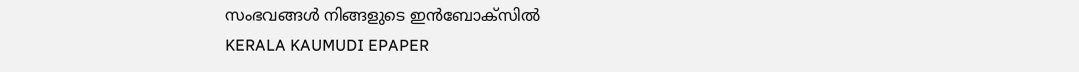സംഭവങ്ങൾ നിങ്ങളുടെ ഇൻബോക്സിൽ
KERALA KAUMUDI EPAPER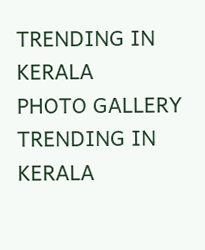TRENDING IN KERALA
PHOTO GALLERY
TRENDING IN KERALA